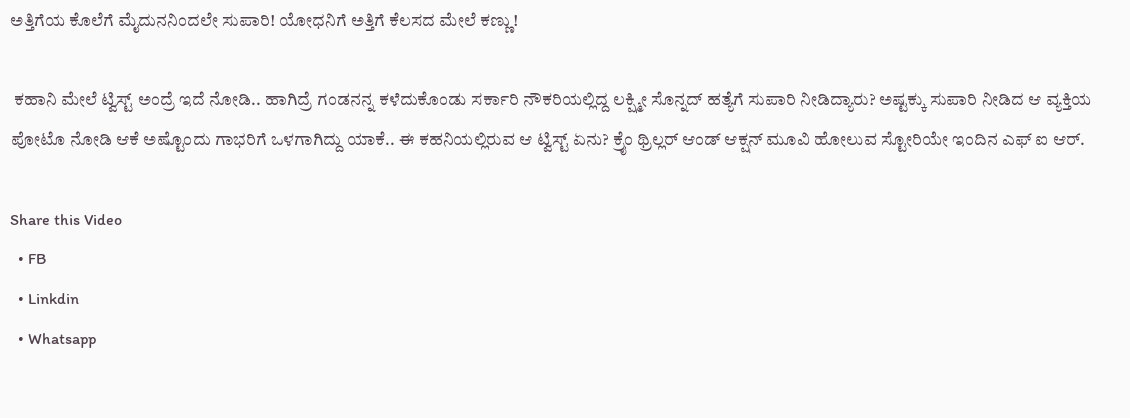ಅತ್ತಿಗೆಯ ಕೊಲೆಗೆ ಮೈದುನನಿಂದಲೇ ಸುಪಾರಿ! ಯೋಧನಿಗೆ ಅತ್ತಿಗೆ ಕೆಲಸದ ಮೇಲೆ ಕಣ್ಣು!

 ಕಹಾನಿ ಮೇಲೆ ಟ್ವಿಸ್ಟ್‌ ಅಂದ್ರೆ ಇದೆ ನೋಡಿ.. ಹಾಗಿದ್ರೆ ಗಂಡನನ್ನ ಕಳೆದುಕೊಂಡು ಸರ್ಕಾರಿ ನೌಕರಿಯಲ್ಲಿದ್ದ ಲಕ್ಷ್ಮೀ ಸೊನ್ನದ್‌ ಹತ್ಯೆಗೆ ಸುಪಾರಿ ನೀಡಿದ್ಯಾರು? ಅಷ್ಟಕ್ಕು ಸುಪಾರಿ ನೀಡಿದ ಆ ವ್ಯಕ್ತಿಯ ಪೋಟೊ ನೋಡಿ ಆಕೆ ಅಷ್ಟೊಂದು ಗಾಭರಿಗೆ ಒಳಗಾಗಿದ್ದು ಯಾಕೆ.. ಈ ಕಹನಿಯಲ್ಲಿರುವ ಆ ಟ್ವಿಸ್ಟ್‌ ಏನು? ಕ್ರೈಂ ಥ್ರಿಲ್ಲರ್ ಆಂಡ್ ಆಕ್ಷನ್ ಮೂವಿ ಹೋಲುವ ಸ್ಟೋರಿಯೇ ಇಂದಿನ ಎಫ್ ಐ ಆರ್.

Share this Video
  • FB
  • Linkdin
  • Whatsapp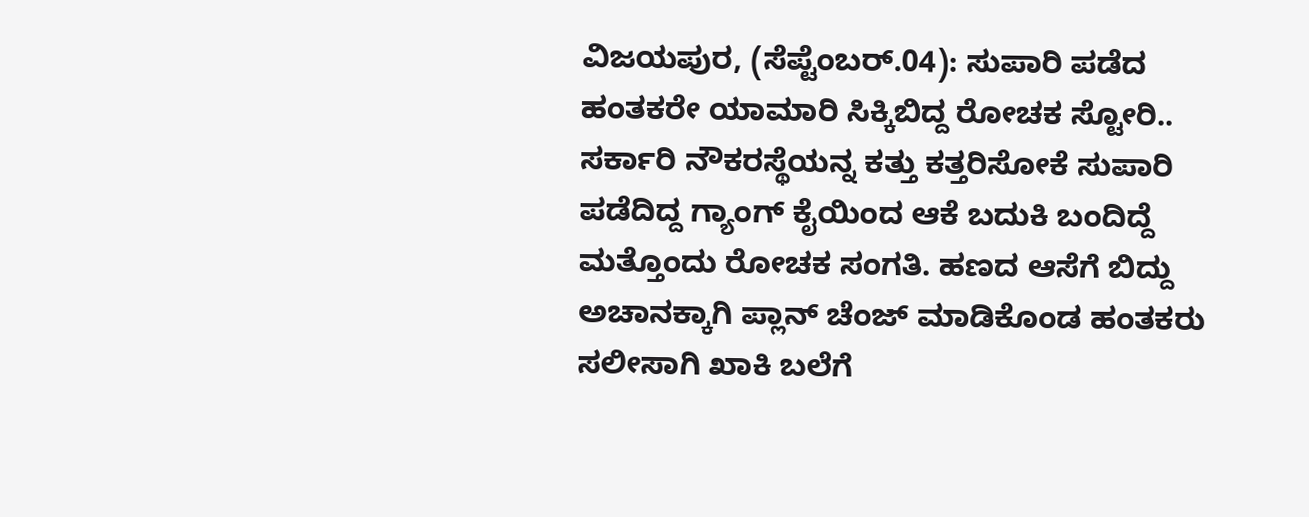ವಿಜಯಪುರ, (ಸೆಪ್ಟೆಂಬರ್.04): ಸುಪಾರಿ ಪಡೆದ ಹಂತಕರೇ ಯಾಮಾರಿ ಸಿಕ್ಕಿಬಿದ್ದ ರೋಚಕ ಸ್ಟೋರಿ.. ಸರ್ಕಾರಿ ನೌಕರಸ್ಥೆಯನ್ನ ಕತ್ತು ಕತ್ತರಿಸೋಕೆ ಸುಪಾರಿ ಪಡೆದಿದ್ದ ಗ್ಯಾಂಗ್ ಕೈಯಿಂದ ಆಕೆ ಬದುಕಿ ಬಂದಿದ್ದೆ ಮತ್ತೊಂದು ರೋಚಕ ಸಂಗತಿ. ಹಣದ ಆಸೆಗೆ ಬಿದ್ದು ಅಚಾನಕ್ಕಾಗಿ ಪ್ಲಾನ್ ಚೆಂಜ್ ಮಾಡಿಕೊಂಡ ಹಂತಕರು ಸಲೀಸಾಗಿ ಖಾಕಿ ಬಲೆಗೆ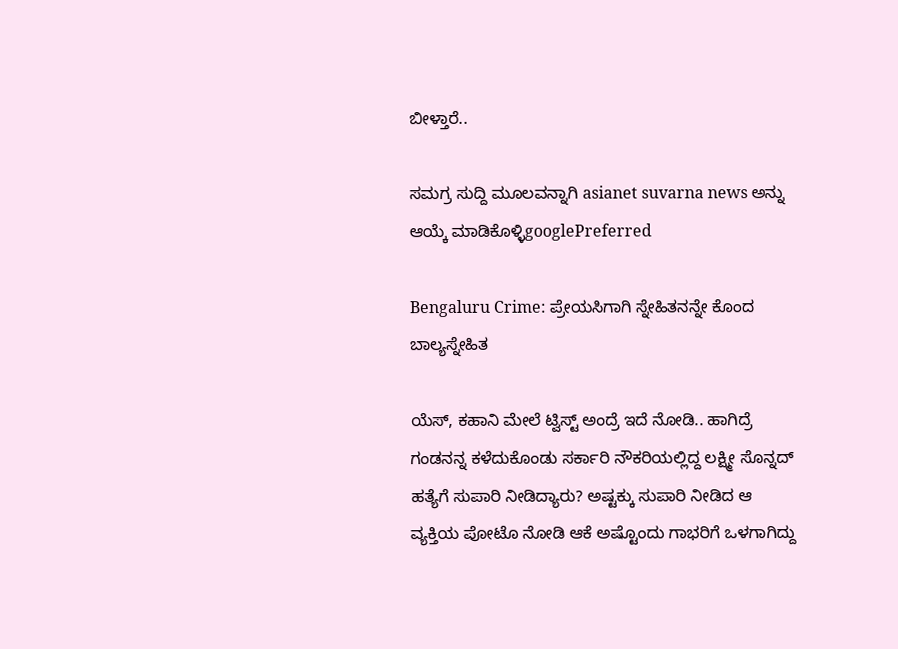ಬೀಳ್ತಾರೆ..

ಸಮಗ್ರ ಸುದ್ದಿ ಮೂಲವನ್ನಾಗಿ asianet suvarna news ಅನ್ನು ಆಯ್ಕೆ ಮಾಡಿಕೊಳ್ಳಿgooglePreferred

Bengaluru Crime: ಪ್ರೇಯಸಿಗಾಗಿ ಸ್ನೇಹಿತನನ್ನೇ ಕೊಂದ ಬಾಲ್ಯಸ್ನೇಹಿತ

ಯೆಸ್‌, ಕಹಾನಿ ಮೇಲೆ ಟ್ವಿಸ್ಟ್‌ ಅಂದ್ರೆ ಇದೆ ನೋಡಿ.. ಹಾಗಿದ್ರೆ ಗಂಡನನ್ನ ಕಳೆದುಕೊಂಡು ಸರ್ಕಾರಿ ನೌಕರಿಯಲ್ಲಿದ್ದ ಲಕ್ಷ್ಮೀ ಸೊನ್ನದ್‌ ಹತ್ಯೆಗೆ ಸುಪಾರಿ ನೀಡಿದ್ಯಾರು? ಅಷ್ಟಕ್ಕು ಸುಪಾರಿ ನೀಡಿದ ಆ ವ್ಯಕ್ತಿಯ ಪೋಟೊ ನೋಡಿ ಆಕೆ ಅಷ್ಟೊಂದು ಗಾಭರಿಗೆ ಒಳಗಾಗಿದ್ದು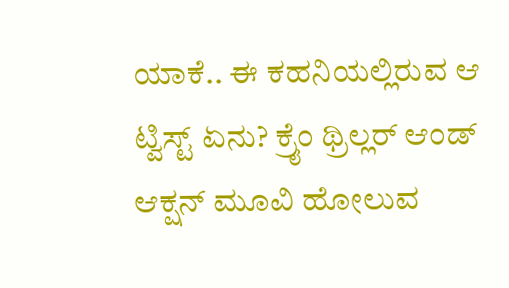ಯಾಕೆ.. ಈ ಕಹನಿಯಲ್ಲಿರುವ ಆ ಟ್ವಿಸ್ಟ್‌ ಏನು? ಕ್ರೈಂ ಥ್ರಿಲ್ಲರ್ ಆಂಡ್ ಆಕ್ಷನ್ ಮೂವಿ ಹೋಲುವ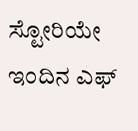ಸ್ಟೋರಿಯೇ ಇಂದಿನ ಎಫ್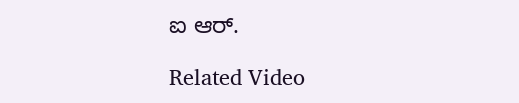ಐ ಆರ್.

Related Video